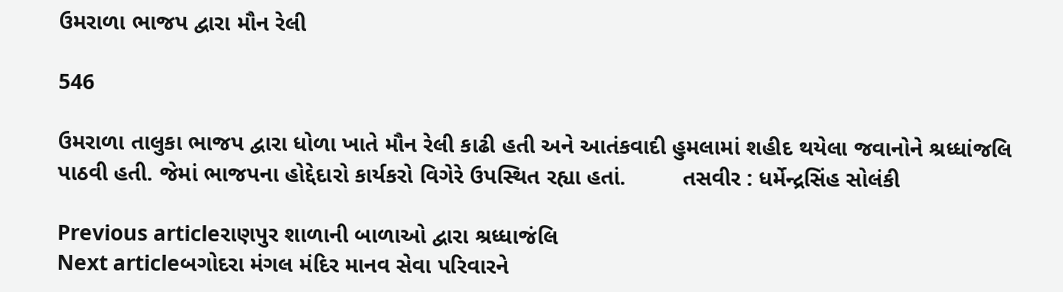ઉમરાળા ભાજપ દ્વારા મૌન રેલી

546

ઉમરાળા તાલુકા ભાજપ દ્વારા ધોળા ખાતે મૌન રેલી કાઢી હતી અને આતંકવાદી હુમલામાં શહીદ થયેલા જવાનોને શ્રધ્ધાંજલિ પાઠવી હતી. જેમાં ભાજપના હોદ્દેદારો કાર્યકરો વિગેરે ઉપસ્થિત રહ્યા હતાં.         તસવીર : ધર્મેન્દ્રસિંહ સોલંકી

Previous articleરાણપુર શાળાની બાળાઓ દ્વારા શ્રધ્ધાજંલિ
Next articleબગોદરા મંગલ મંદિર માનવ સેવા પરિવારને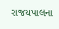રાજયપાલના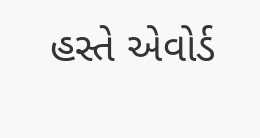હસ્તે એવોર્ડ